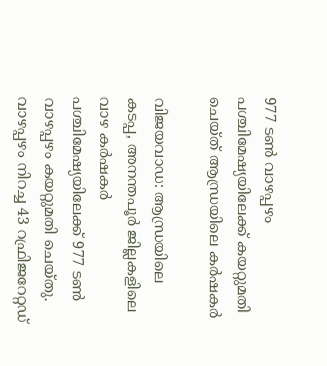977 ടൺ വാഴപ്പഴം പശ്ചിമേഷ്യയിലേക്ക് കയറ്റുമതി ചെയ്ത് ആന്ധ്രയിലെ കർഷകർ

വിജയവാഡ: ആന്ധ്രയിലെ കടപ്പ, അനന്തപൂർ ജില്ലകളിലെ വാഴ കർഷകർ പശ്ചിമേഷ്യയിലേക്ക് 977 ടൺ വാഴപ്പഴം കയറ്റുമതി ചെയ്തു. വാഴപ്പഴം നിറച്ച 43 റഫ്രിജറേറ്റഡ്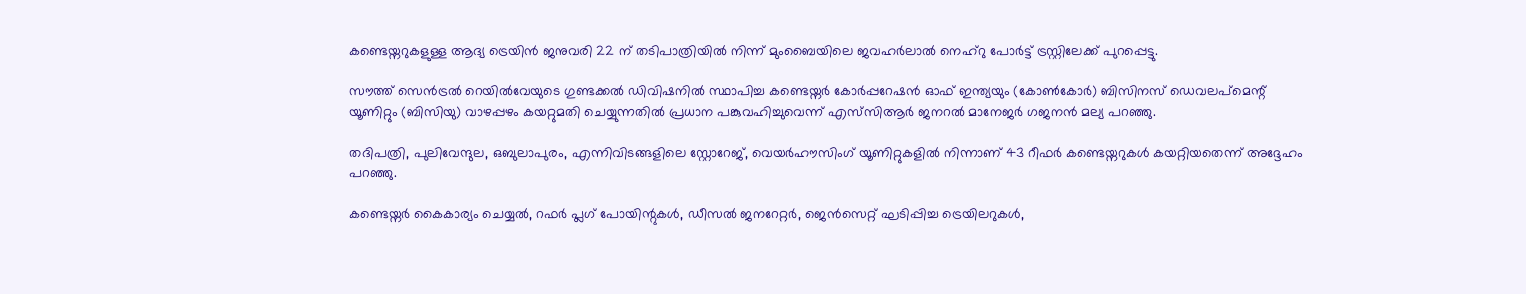കണ്ടെയ്നറുകളുള്ള ആദ്യ ട്രെയിൻ ജനുവരി 22 ന് തടിപാത്രിയിൽ നിന്ന് മുംബൈയിലെ ജവഹർലാൽ നെഹ്‌റു പോർട്ട് ട്രസ്റ്റിലേക്ക് പുറപ്പെട്ടു.

സൗത്ത് സെൻട്രൽ റെയിൽവേയുടെ ഗുണ്ടക്കൽ ഡിവിഷനിൽ സ്ഥാപിച്ച കണ്ടെയ്നർ കോർപ്പറേഷൻ ഓഫ് ഇന്ത്യയും (കോൺകോർ) ബിസിനസ് ഡെവലപ്‌മെന്റ് യൂണിറ്റും (ബിസി‌യു) വാഴപ്പഴം കയറ്റുമതി ചെയ്യുന്നതിൽ പ്രധാന പങ്കുവഹിച്ചുവെന്ന് എസ്‌സി‌ആർ ജനറൽ മാനേജർ ഗജനൻ മല്യ പറഞ്ഞു.

തദിപത്രി, പുലിവേന്ദുല, ഒബുലാപുരം, എന്നിവിടങ്ങളിലെ സ്റ്റോറേജ്, വെയർഹൗസിംഗ് യൂണിറ്റുകളിൽ നിന്നാണ് 43 റീഫർ കണ്ടെയ്നറുകൾ കയറ്റിയതെന്ന് അദ്ദേഹം പറഞ്ഞു.

കണ്ടെയ്നർ കൈകാര്യം ചെയ്യൽ, റഫർ പ്ലഗ് പോയിന്റുകൾ, ഡീസൽ ജനറേറ്റർ, ജെൻസെറ്റ് ഘടിപ്പിച്ച ട്രെയിലറുകൾ,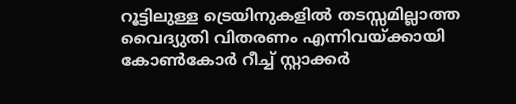റൂട്ടിലുള്ള ട്രെയിനുകളിൽ തടസ്സമില്ലാത്ത വൈദ്യുതി വിതരണം എന്നിവയ്ക്കായി കോൺകോർ റീച്ച് സ്റ്റാക്കർ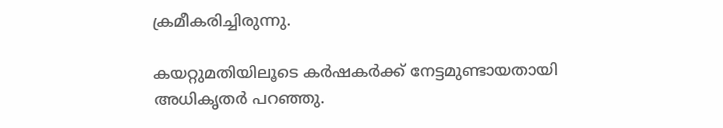ക്രമീകരിച്ചിരുന്നു.

കയറ്റുമതിയിലൂടെ കർഷകർക്ക് നേട്ടമുണ്ടായതായി അധികൃതർ പറഞ്ഞു.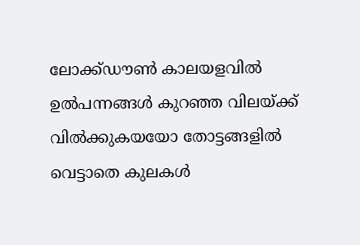ലോക്ക്ഡൗൺ കാലയളവിൽ ഉൽ‌പന്നങ്ങൾ കുറഞ്ഞ വിലയ്ക്ക് വിൽക്കുകയയോ തോട്ടങ്ങളിൽ വെട്ടാതെ കുലകൾ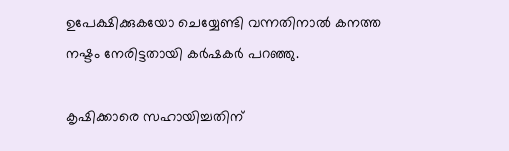ഉപേക്ഷിക്കുകയോ ചെയ്യേണ്ടി വന്നതിനാൽ കനത്ത നഷ്ടം നേരിട്ടതായി കർഷകർ പറഞ്ഞു.

കൃഷിക്കാരെ സഹായിച്ചതിന്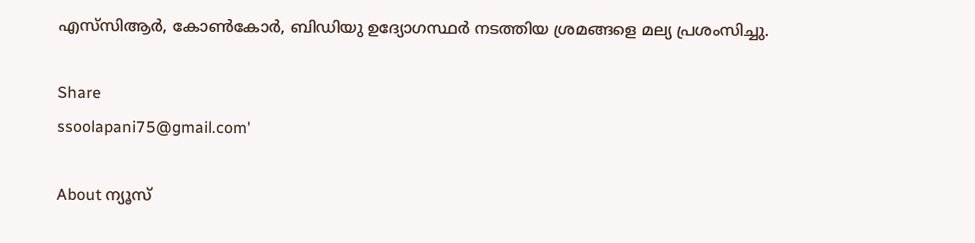എസ്‌സി‌ആർ, കോൺ‌കോർ, ബിഡിയു ഉദ്യോഗസ്ഥർ നടത്തിയ ശ്രമങ്ങളെ മല്യ പ്രശംസിച്ചു.

Share
ssoolapani75@gmail.com'

About ന്യൂസ്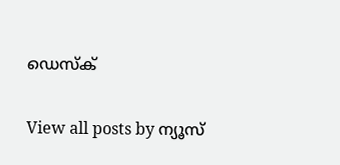ഡെസ്ക്

View all posts by ന്യൂസ്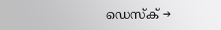ഡെസ്ക് →